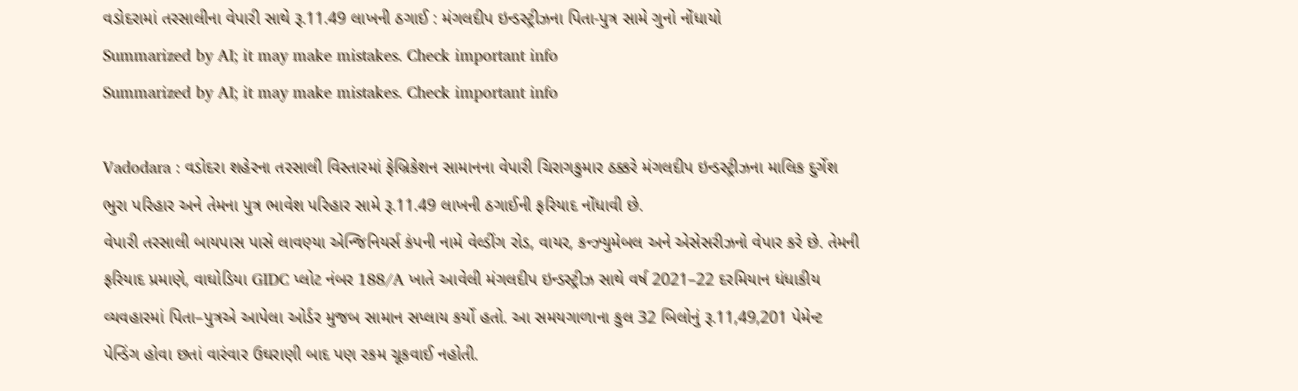વડોદરામાં તરસાલીના વેપારી સાથે રૂ.11.49 લાખની ઠગાઈ : મંગલદીપ ઇન્ડસ્ટ્રીઝના પિતા-પુત્ર સામે ગુનો નોંધાયો
Summarized by AI; it may make mistakes. Check important info
Summarized by AI; it may make mistakes. Check important info

Vadodara : વડોદરા શહેરના તરસાલી વિસ્તારમાં ફેબ્રિકેશન સામાનના વેપારી ચિરાગકુમાર ઠક્કરે મંગલદીપ ઇન્ડસ્ટ્રીઝના માલિક દુર્ગેશ ભુરા પરિહાર અને તેમના પુત્ર ભાવેશ પરિહાર સામે રૂ.11.49 લાખની ઠગાઈની ફરિયાદ નોંધાવી છે.
વેપારી તરસાલી બાયપાસ પાસે લાવણ્યા એન્જિનિયર્સ કંપની નામે વેલ્ડીંગ રોડ, વાયર, કન્ઝ્યુમેબલ અને એસેસરીઝનો વેપાર કરે છે. તેમની ફરિયાદ પ્રમાણે, વાઘોડિયા GIDC પ્લોટ નંબર 188/A ખાતે આવેલી મંગલદીપ ઇન્ડસ્ટ્રીઝ સાથે વર્ષ 2021–22 દરમિયાન ધંધાકીય વ્યવહારમાં પિતા–પુત્રએ આપેલા ઓર્ડર મુજબ સામાન સપ્લાય કર્યો હતો. આ સમયગાળાના કુલ 32 બિલોનું રૂ.11,49,201 પેમેન્ટ પેન્ડિંગ હોવા છતાં વારંવાર ઉઘરાણી બાદ પણ રકમ ચૂકવાઈ નહોતી.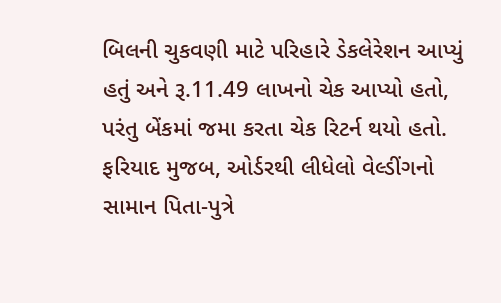બિલની ચુકવણી માટે પરિહારે ડેકલેરેશન આપ્યું હતું અને રૂ.11.49 લાખનો ચેક આપ્યો હતો, પરંતુ બેંકમાં જમા કરતા ચેક રિટર્ન થયો હતો. ફરિયાદ મુજબ, ઓર્ડરથી લીધેલો વેલ્ડીંગનો સામાન પિતા-પુત્રે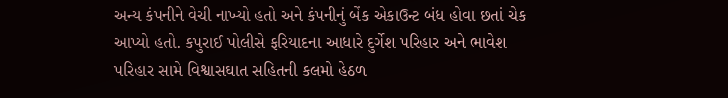અન્ય કંપનીને વેચી નાખ્યો હતો અને કંપનીનું બેંક એકાઉન્ટ બંધ હોવા છતાં ચેક આપ્યો હતો. કપુરાઈ પોલીસે ફરિયાદના આધારે દુર્ગેશ પરિહાર અને ભાવેશ પરિહાર સામે વિશ્વાસઘાત સહિતની કલમો હેઠળ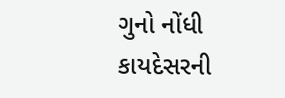ગુનો નોંધી કાયદેસરની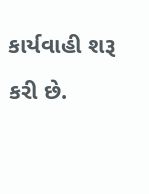કાર્યવાહી શરૂ કરી છે.